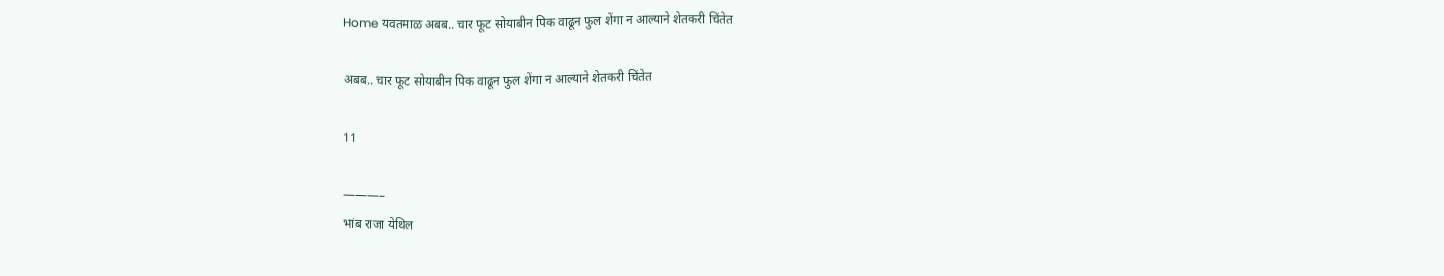Home यवतमाळ अबब.. चार फूट सोयाबीन पिक वाढून फुल शेंगा न आल्याने शेतकरी चिंतेत

अबब.. चार फूट सोयाबीन पिक वाढून फुल शेंगा न आल्याने शेतकरी चिंतेत

11

———–
भांब राजा येथिल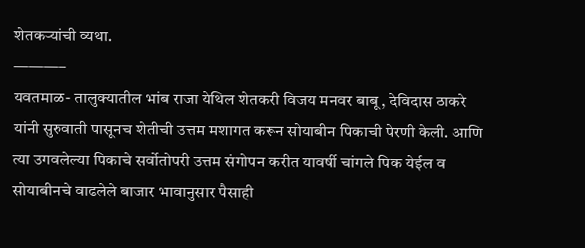शेतकऱ्यांची व्यथा.
———–
यवतमाळ- तालुक्यातील भांब राजा येथिल शेतकरी विजय मनवर बाबू, देविदास ठाकरे यांनी सुरुवाती पासूनच शेतीची उत्तम मशागत करून सोयाबीन पिकाची पेरणी केली. आणि त्या उगवलेल्या पिकाचे सर्वोतोपरी उत्तम संगोपन करीत यावर्षी चांगले पिक येईल व सोयाबीनचे वाढलेले बाजार भावानुसार पैसाही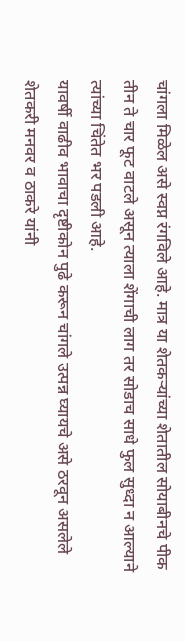चांगला मिळेल असे स्वप्न रंगविले आहे. मात्र या शेतकऱ्यांच्या शेतातील सोयाबीनचे पीक तीन ते चार फूट वाटले असून त्याला शेंगाची लाग तर सोडाच साधे फुल सुध्दा न आल्याने त्यांच्या चिंतेत भर पडली आहे.
यावर्षी वाढीव भावाचा दृष्टीकोन पुढे करून चांगले उत्पन्न घ्यायचे असे ठरवून असलेले शेतकरी मनवर व ठाकरे यांनी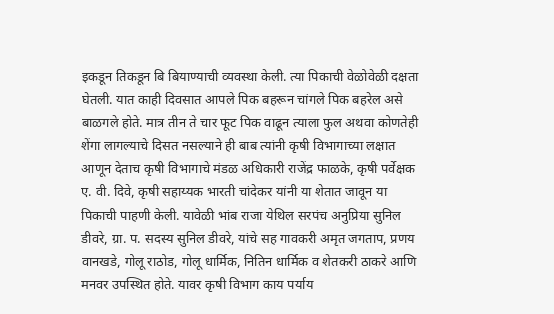इकडून तिकडून बि बियाण्याची व्यवस्था केली. त्या पिकाची वेळोवेळी दक्षता घेतली. यात काही दिवसात आपले पिक बहरून चांगले पिक बहरेल असे बाळगले होते. मात्र तीन ते चार फूट पिक वाढून त्याला फुल अथवा कोणतेही शेंगा लागल्याचे दिसत नसल्याने ही बाब त्यांनी कृषी विभागाच्या लक्षात आणून देताच कृषी विभागाचे मंडळ अधिकारी राजेंद्र फाळके, कृषी पर्वेक्षक ए. वी. दिवे, कृषी सहाय्यक भारती चांदेकर यांनी या शेतात जावून या पिकाची पाहणी केली. यावेळी भांब राजा येथिल सरपंच अनुप्रिया सुनिल डीवरे, ग्रा. प. सदस्य सुनिल डीवरे, यांचे सह गावकरी अमृत जगताप, प्रणय वानखडे, गोलू राठोड, गोलू धार्मिक, नितिन धार्मिक व शेतकरी ठाकरे आणि मनवर उपस्थित होते. यावर कृषी विभाग काय पर्याय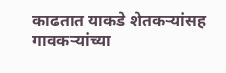काढतात याकडे शेतकऱ्यांसह गावकऱ्यांच्या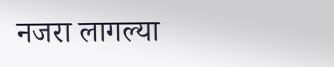नजरा लागल्या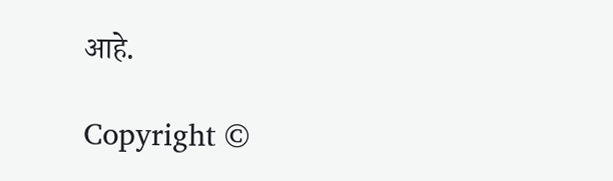आहे.

Copyright ©